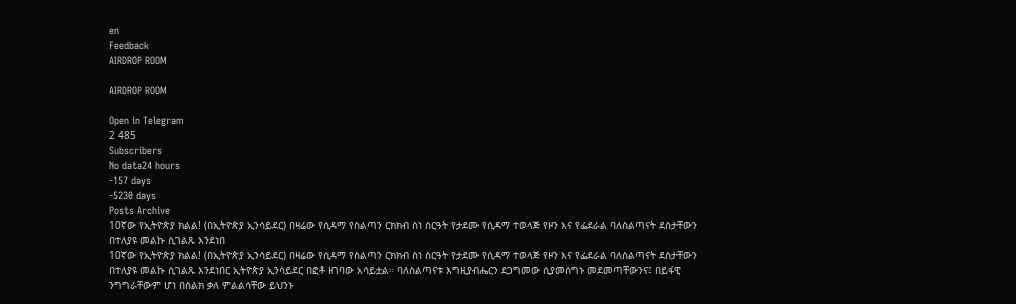en
Feedback
AIRDROP ROOM

AIRDROP ROOM

Open in Telegram
2 485
Subscribers
No data24 hours
-157 days
-5230 days
Posts Archive
10ኛው የኢትዮጵያ ክልል! (በኢትዮጵያ ኢንሳይደር) በዛሬው የሲዳማ የስልጣን ርክክብ ስነ ስርዓት የታደሙ የሲዳማ ተወላጅ የዞን እና የፌደራል ባለስልጣናት ደስታቸውን በተለያዩ መልኩ ሲገልጹ እንደነበ
10ኛው የኢትዮጵያ ክልል! (በኢትዮጵያ ኢንሳይደር) በዛሬው የሲዳማ የስልጣን ርክክብ ስነ ስርዓት የታደሙ የሲዳማ ተወላጅ የዞን እና የፌደራል ባለስልጣናት ደስታቸውን በተለያዩ መልኩ ሲገልጹ እንደነበር ኢትዮጵያ ኢንሳይደር በፎቶ ዘገባው አሳይቷል። ባለስልጣናቱ እግዚያብሔርን ደጋግመው ሲያመሰግኑ መደመጣቸውንና፤ በይፋዊ ንግግራቸውም ሆነ በስልክ ቃለ ምልልሳቸው ይህንኑ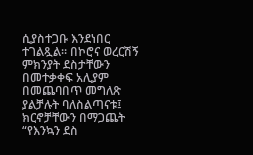ሲያስተጋቡ እንደነበር ተገልጿል። በኮሮና ወረርሽኝ ምክንያት ደስታቸውን በመተቃቀፍ አሊያም በመጨባበጥ መግለጽ ያልቻሉት ባለስልጣናቱ፤ ክርኖቻቸውን በማጋጨት “የእንኳን ደስ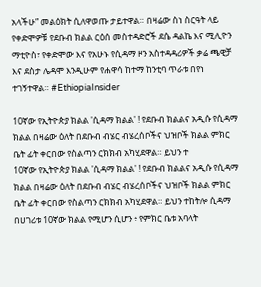አላችሁ” መልዕክት ሲለዋወጡ ታይተዋል። በዛሬው ስነ ስርዓት ላይ የቀድሞዎቹ የደቡብ ክልል ርዕሰ መስተዳድሮች ደሴ ዳልኬ እና ሚሊዮን ማቲዮስ፣ የቀድሞው እና የአሁኑ የሲዳማ ዞን አስተዳዳሪዎች ቃሬ ጫዊቻ እና ደስታ ሌዳሞ እንዲሁም የሐዋሳ ከተማ ከንቲባ ጥራቱ በየነ ተገኝተዋል። #EthiopiaInsider

10ኛው የኢትዮጵያ ክልል 'ሲዳማ ክልል' ! የደቡብ ክልልና አዲሱ የሲዳማ ክልል በዛሬው ዕለት በደቡብ ብሄር ብሄረሰቦችና ህዝቦች ክልል ምክር ቤት ፊት ቀርበው የስልጣን ርክክብ አካሂደዋል። ይህን ተ
10ኛው የኢትዮጵያ ክልል 'ሲዳማ ክልል' ! የደቡብ ክልልና አዲሱ የሲዳማ ክልል በዛሬው ዕለት በደቡብ ብሄር ብሄረሰቦችና ህዝቦች ክልል ምክር ቤት ፊት ቀርበው የስልጣን ርክክብ አካሂደዋል። ይህን ተከትሎ ሲዳማ በሀገሪቱ 10ኛው ክልል የሚሆን ሲሆን ፥ የምክር ቤቱ አባላት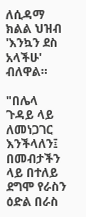ለሲዳማ ክልል ህዝብ 'እንኳን ደስ አላችሁ' ብለዋል።

"በሌላ ጉዳይ ላይ ለመነጋገር እንችላለን፤ በመብታችን ላይ በተለይ ደግሞ የራስን ዕድል በራስ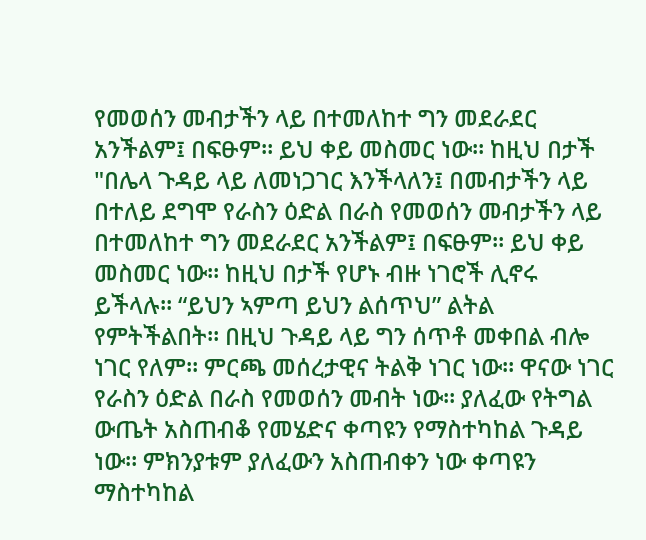የመወሰን መብታችን ላይ በተመለከተ ግን መደራደር አንችልም፤ በፍፁም። ይህ ቀይ መስመር ነው። ከዚህ በታች
"በሌላ ጉዳይ ላይ ለመነጋገር እንችላለን፤ በመብታችን ላይ በተለይ ደግሞ የራስን ዕድል በራስ የመወሰን መብታችን ላይ በተመለከተ ግን መደራደር አንችልም፤ በፍፁም። ይህ ቀይ መስመር ነው። ከዚህ በታች የሆኑ ብዙ ነገሮች ሊኖሩ ይችላሉ። “ይህን ኣምጣ ይህን ልሰጥህ” ልትል የምትችልበት። በዚህ ጉዳይ ላይ ግን ሰጥቶ መቀበል ብሎ ነገር የለም። ምርጫ መሰረታዊና ትልቅ ነገር ነው። ዋናው ነገር የራስን ዕድል በራስ የመወሰን መብት ነው። ያለፈው የትግል ውጤት አስጠብቆ የመሄድና ቀጣዩን የማስተካከል ጉዳይ ነው። ምክንያቱም ያለፈውን አስጠብቀን ነው ቀጣዩን ማስተካከል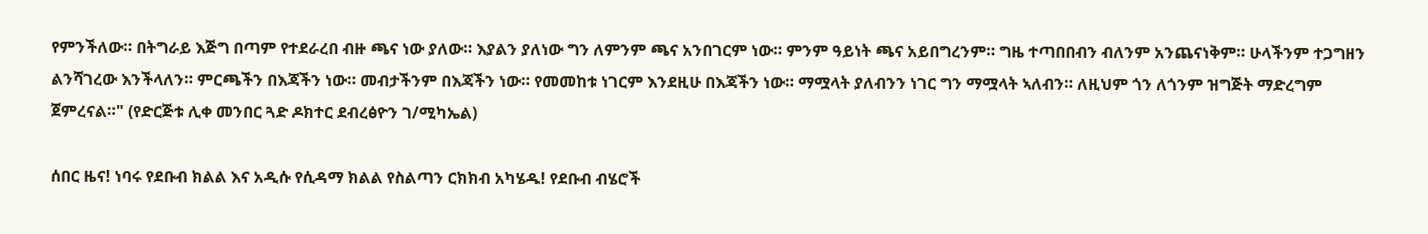የምንችለው። በትግራይ እጅግ በጣም የተደራረበ ብዙ ጫና ነው ያለው። እያልን ያለነው ግን ለምንም ጫና አንበገርም ነው። ምንም ዓይነት ጫና አይበግረንም። ግዜ ተጣበበብን ብለንም አንጨናነቅም። ሁላችንም ተጋግዘን ልንሻገረው እንችላለን። ምርጫችን በእጃችን ነው። መብታችንም በእጃችን ነው። የመመከቱ ነገርም እንደዚሁ በእጃችን ነው። ማሟላት ያለብንን ነገር ግን ማሟላት ኣለብን። ለዚህም ጎን ለጎንም ዝግጅት ማድረግም ጀምረናል።" (የድርጅቱ ሊቀ መንበር ጓድ ዶክተር ደብረፅዮን ገ/ሚካኤል)

ሰበር ዜና! ነባሩ የደቡብ ክልል እና አዲሱ የሲዳማ ክልል የስልጣን ርክክብ አካሄዱ! የደቡብ ብሄሮች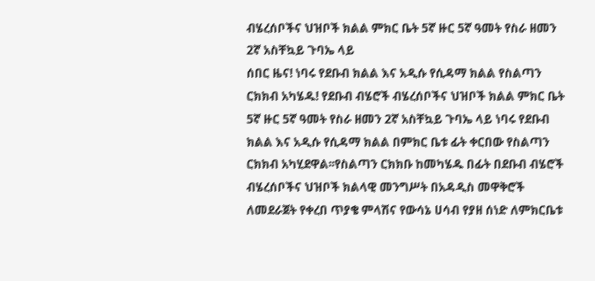ብሄረሰቦችና ህዝቦች ክልል ምክር ቤት 5ኛ ዙር 5ኛ ዓመት የስራ ዘመን 2ኛ አስቸኳይ ጉባኤ ላይ
ሰበር ዜና! ነባሩ የደቡብ ክልል እና አዲሱ የሲዳማ ክልል የስልጣን ርክክብ አካሄዱ! የደቡብ ብሄሮች ብሄረሰቦችና ህዝቦች ክልል ምክር ቤት 5ኛ ዙር 5ኛ ዓመት የስራ ዘመን 2ኛ አስቸኳይ ጉባኤ ላይ ነባሩ የደቡብ ክልል እና አዲሱ የሲዳማ ክልል በምክር ቤቱ ፊት ቀርበው የስልጣን ርክክብ አካሂደዋል፡፡የስልጣን ርክክቡ ከመካሄዱ በፊት በደቡብ ብሄሮች ብሄረሰቦችና ህዝቦች ክልላዊ መንግሥት በአዳዲስ መዋቅሮች ለመደራጀት የቀረበ ጥያቄ ምላሽና የውሳኔ ሀሳብ የያዘ ሰነድ ለምክርቤቱ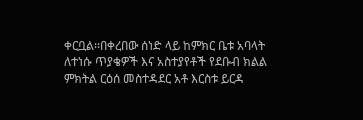ቀርቧል፡፡በቀረበው ሰነድ ላይ ከምክር ቤቱ አባላት ለተነሱ ጥያቄዎች እና አስተያየቶች የደቡብ ክልል ምክትል ርዕሰ መስተዳደር አቶ እርስቱ ይርዳ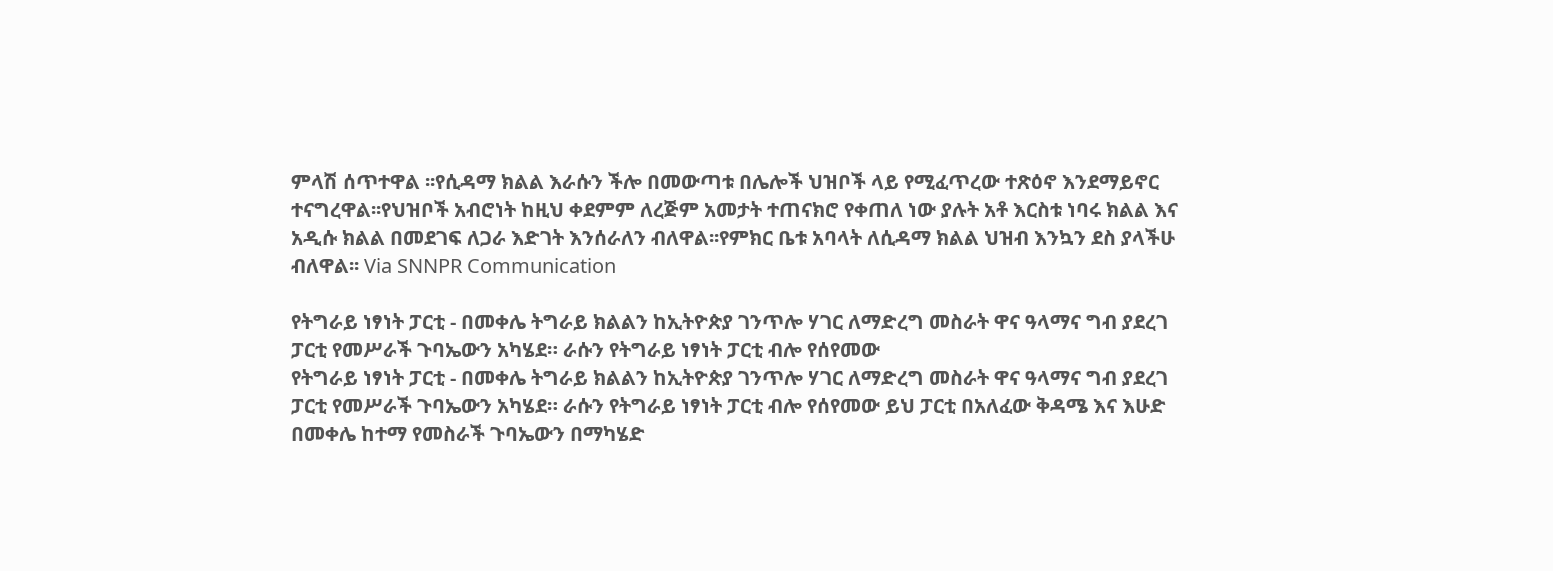ምላሽ ሰጥተዋል ፡፡የሲዳማ ክልል እራሱን ችሎ በመውጣቱ በሌሎች ህዝቦች ላይ የሚፈጥረው ተጽዕኖ እንደማይኖር ተናግረዋል፡፡የህዝቦች አብሮነት ከዚህ ቀደምም ለረጅም አመታት ተጠናክሮ የቀጠለ ነው ያሉት አቶ እርስቱ ነባሩ ክልል እና አዲሱ ክልል በመደገፍ ለጋራ እድገት እንሰራለን ብለዋል፡፡የምክር ቤቱ አባላት ለሲዳማ ክልል ህዝብ እንኳን ደስ ያላችሁ ብለዋል፡፡ Via SNNPR Communication

የትግራይ ነፃነት ፓርቲ - በመቀሌ ትግራይ ክልልን ከኢትዮጵያ ገንጥሎ ሃገር ለማድረግ መስራት ዋና ዓላማና ግብ ያደረገ ፓርቲ የመሥራች ጉባኤውን አካሄደ። ራሱን የትግራይ ነፃነት ፓርቲ ብሎ የሰየመው
የትግራይ ነፃነት ፓርቲ - በመቀሌ ትግራይ ክልልን ከኢትዮጵያ ገንጥሎ ሃገር ለማድረግ መስራት ዋና ዓላማና ግብ ያደረገ ፓርቲ የመሥራች ጉባኤውን አካሄደ። ራሱን የትግራይ ነፃነት ፓርቲ ብሎ የሰየመው ይህ ፓርቲ በአለፈው ቅዳሜ እና እሁድ በመቀሌ ከተማ የመስራች ጉባኤውን በማካሄድ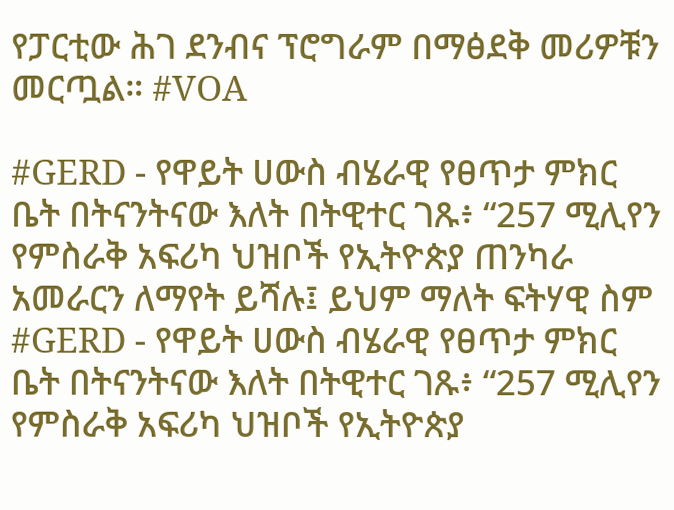የፓርቲው ሕገ ደንብና ፕሮግራም በማፅደቅ መሪዎቹን መርጧል። #VOA

#GERD - የዋይት ሀውስ ብሄራዊ የፀጥታ ምክር ቤት በትናንትናው እለት በትዊተር ገጹ፥ “257 ሚሊየን የምስራቅ አፍሪካ ህዝቦች የኢትዮጵያ ጠንካራ አመራርን ለማየት ይሻሉ፤ ይህም ማለት ፍትሃዊ ስም
#GERD - የዋይት ሀውስ ብሄራዊ የፀጥታ ምክር ቤት በትናንትናው እለት በትዊተር ገጹ፥ “257 ሚሊየን የምስራቅ አፍሪካ ህዝቦች የኢትዮጵያ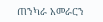ጠንካራ አመራርን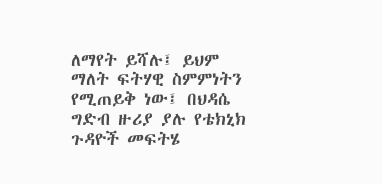ለማየት ይሻሉ፤ ይህም ማለት ፍትሃዊ ስምምነትን የሚጠይቅ ነው፤ በህዳሴ ግድብ ዙሪያ ያሉ የቴክኒክ ጉዳዮች መፍትሄ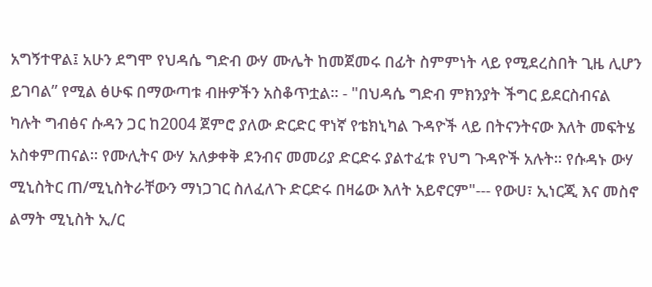አግኝተዋል፤ አሁን ደግሞ የህዳሴ ግድብ ውሃ ሙሌት ከመጀመሩ በፊት ስምምነት ላይ የሚደረስበት ጊዜ ሊሆን ይገባል” የሚል ፅሁፍ በማውጣቱ ብዙዎችን አስቆጥቷል። - "በህዳሴ ግድብ ምክንያት ችግር ይደርስብናል ካሉት ግብፅና ሱዳን ጋር ከ2004 ጀምሮ ያለው ድርድር ዋነኛ የቴክኒካል ጉዳዮች ላይ በትናንትናው እለት መፍትሄ አስቀምጠናል፡፡ የሙሊትና ውሃ አለቃቀቅ ደንብና መመሪያ ድርድሩ ያልተፈቱ የህግ ጉዳዮች አሉት። የሱዳኑ ውሃ ሚኒስትር ጠ/ሚኒስትራቸውን ማነጋገር ስለፈለጉ ድርድሩ በዛሬው እለት አይኖርም"--- የውሀ፣ ኢነርጂ እና መስኖ ልማት ሚኒስት ኢ/ር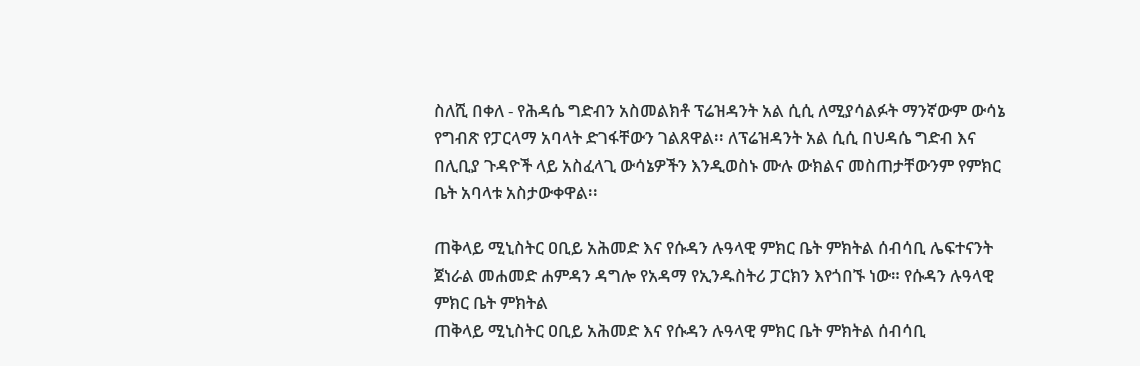ስለሺ በቀለ - የሕዳሴ ግድብን አስመልክቶ ፕሬዝዳንት አል ሲሲ ለሚያሳልፉት ማንኛውም ውሳኔ የግብጽ የፓርላማ አባላት ድገፋቸውን ገልጸዋል፡፡ ለፕሬዝዳንት አል ሲሲ በህዳሴ ግድብ እና በሊቢያ ጉዳዮች ላይ አስፈላጊ ውሳኔዎችን እንዲወስኑ ሙሉ ውክልና መስጠታቸውንም የምክር ቤት አባላቱ አስታውቀዋል፡፡

ጠቅላይ ሚኒስትር ዐቢይ አሕመድ እና የሱዳን ሉዓላዊ ምክር ቤት ምክትል ሰብሳቢ ሌፍተናንት ጀነራል መሐመድ ሐምዳን ዳግሎ የአዳማ የኢንዱስትሪ ፓርክን እየጎበኙ ነው። የሱዳን ሉዓላዊ ምክር ቤት ምክትል
ጠቅላይ ሚኒስትር ዐቢይ አሕመድ እና የሱዳን ሉዓላዊ ምክር ቤት ምክትል ሰብሳቢ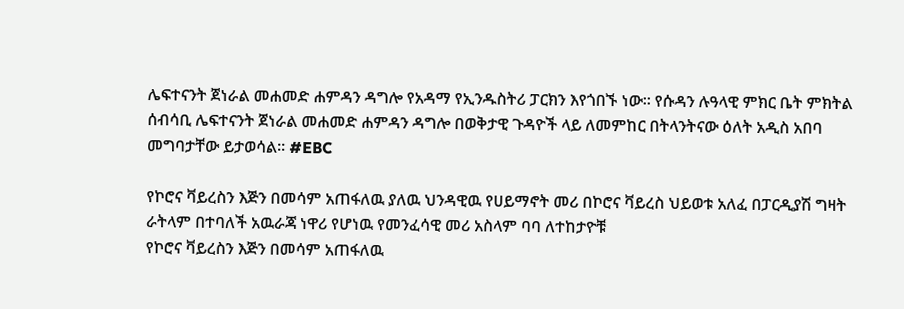ሌፍተናንት ጀነራል መሐመድ ሐምዳን ዳግሎ የአዳማ የኢንዱስትሪ ፓርክን እየጎበኙ ነው። የሱዳን ሉዓላዊ ምክር ቤት ምክትል ሰብሳቢ ሌፍተናንት ጀነራል መሐመድ ሐምዳን ዳግሎ በወቅታዊ ጉዳዮች ላይ ለመምከር በትላንትናው ዕለት አዲስ አበባ መግባታቸው ይታወሳል፡፡ #EBC

የኮሮና ቫይረስን እጅን በመሳም አጠፋለዉ ያለዉ ህንዳዊዉ የሀይማኖት መሪ በኮሮና ቫይረስ ህይወቱ አለፈ በፓርዲያሽ ግዛት ራትላም በተባለች አዉራጃ ነዋሪ የሆነዉ የመንፈሳዊ መሪ አስላም ባባ ለተከታዮቹ
የኮሮና ቫይረስን እጅን በመሳም አጠፋለዉ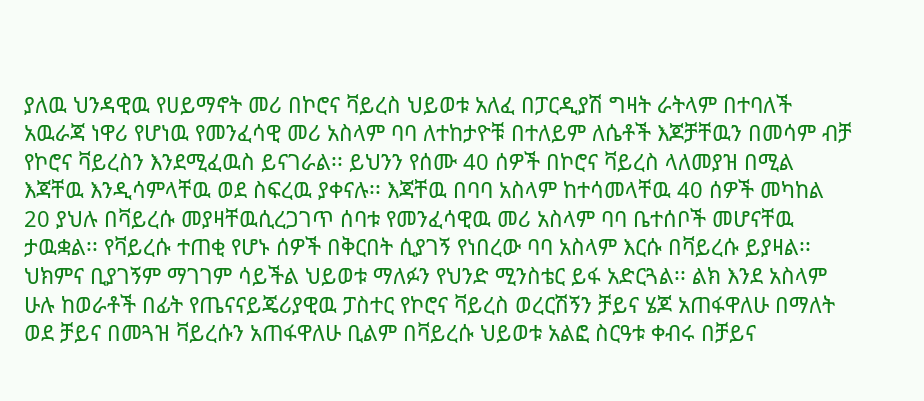ያለዉ ህንዳዊዉ የሀይማኖት መሪ በኮሮና ቫይረስ ህይወቱ አለፈ በፓርዲያሽ ግዛት ራትላም በተባለች አዉራጃ ነዋሪ የሆነዉ የመንፈሳዊ መሪ አስላም ባባ ለተከታዮቹ በተለይም ለሴቶች እጆቻቸዉን በመሳም ብቻ የኮሮና ቫይረስን እንደሚፈዉስ ይናገራል፡፡ ይህንን የሰሙ 40 ሰዎች በኮሮና ቫይረስ ላለመያዝ በሚል እጃቸዉ እንዲሳምላቸዉ ወደ ስፍረዉ ያቀናሉ፡፡ እጃቸዉ በባባ አስላም ከተሳመላቸዉ 40 ሰዎች መካከል 20 ያህሉ በቫይረሱ መያዛቸዉሲረጋገጥ ሰባቱ የመንፈሳዊዉ መሪ አስላም ባባ ቤተሰቦች መሆናቸዉ ታዉቋል፡፡ የቫይረሱ ተጠቂ የሆኑ ሰዎች በቅርበት ሲያገኝ የነበረው ባባ አስላም እርሱ በቫይረሱ ይያዛል፡፡ህክምና ቢያገኝም ማገገም ሳይችል ህይወቱ ማለፉን የህንድ ሚንስቴር ይፋ አድርጓል፡፡ ልክ እንደ አስላም ሁሉ ከወራቶች በፊት የጤናናይጄሪያዊዉ ፓስተር የኮሮና ቫይረስ ወረርሽኝን ቻይና ሄጆ አጠፋዋለሁ በማለት ወደ ቻይና በመጓዝ ቫይረሱን አጠፋዋለሁ ቢልም በቫይረሱ ህይወቱ አልፎ ስርዓቱ ቀብሩ በቻይና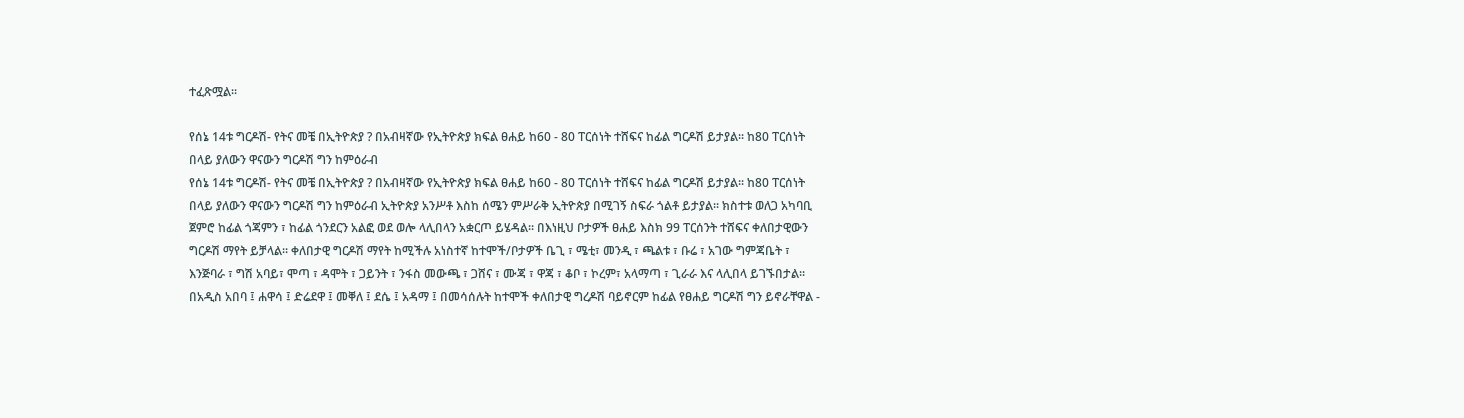ተፈጽሟል፡፡

የሰኔ 14ቱ ግርዶሽ- የትና መቼ በኢትዮጵያ ? በአብዛኛው የኢትዮጵያ ክፍል ፀሐይ ከ60 - 80 ፐርሰነት ተሸፍና ከፊል ግርዶሽ ይታያል፡፡ ከ80 ፐርሰነት በላይ ያለውን ዋናውን ግርዶሽ ግን ከምዕራብ
የሰኔ 14ቱ ግርዶሽ- የትና መቼ በኢትዮጵያ ? በአብዛኛው የኢትዮጵያ ክፍል ፀሐይ ከ60 - 80 ፐርሰነት ተሸፍና ከፊል ግርዶሽ ይታያል፡፡ ከ80 ፐርሰነት በላይ ያለውን ዋናውን ግርዶሽ ግን ከምዕራብ ኢትዮጵያ አንሥቶ እስከ ሰሜን ምሥራቅ ኢትዮጵያ በሚገኝ ስፍራ ጎልቶ ይታያል፡፡ ክስተቱ ወለጋ አካባቢ ጀምሮ ከፊል ጎጃምን ፣ ከፊል ጎንደርን አልፎ ወደ ወሎ ላሊበላን አቋርጦ ይሄዳል፡፡ በእነዚህ ቦታዎች ፀሐይ እስክ 99 ፐርሰንት ተሸፍና ቀለበታዊውን ግርዶሽ ማየት ይቻላል፡፡ ቀለበታዊ ግርዶሽ ማየት ከሚችሉ አነስተኛ ከተሞች/ቦታዎች ቤጊ ፣ ሜቲ፣ መንዲ ፣ ጫልቱ ፣ ቡሬ ፣ አገው ግምጃቤት ፣ እንጅባራ ፣ ግሽ አባይ፣ ሞጣ ፣ ዳሞት ፣ ጋይንት ፣ ንፋስ መውጫ ፣ ጋሸና ፣ ሙጃ ፣ ዋጃ ፣ ቆቦ ፣ ኮረም፣ አላማጣ ፣ ጊራራ እና ላሊበላ ይገኙበታል፡፡ በአዲስ አበባ ፤ ሐዋሳ ፤ ድሬደዋ ፤ መቐለ ፤ ደሴ ፤ አዳማ ፤ በመሳሰሉት ከተሞች ቀለበታዊ ግረዶሽ ባይኖርም ከፊል የፀሐይ ግርዶሽ ግን ይኖራቸዋል -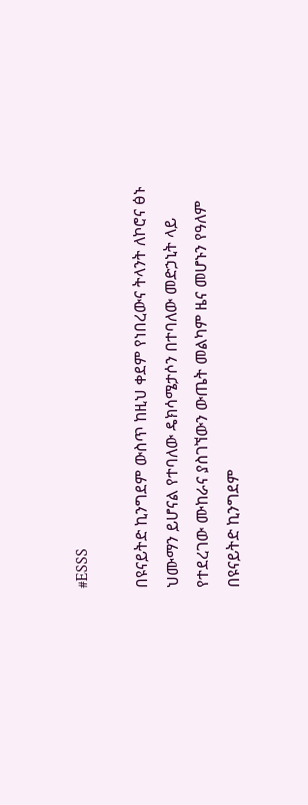#ESSS

በዩናይትድ ኪንግደም ውስጥ ከዚህ ቀደም የነበረውና ትላንት ለኮሮና ፅኑ ህሙማን ይሆናል የተባለው ዴክሳሜታሶን በተባለው መድኃኒት ላይ የተደረገው ሙከራና ያስገኘውን ውጤት መልካም ዜና መሆኑን የዓለም
በዩናይትድ ኪንግደም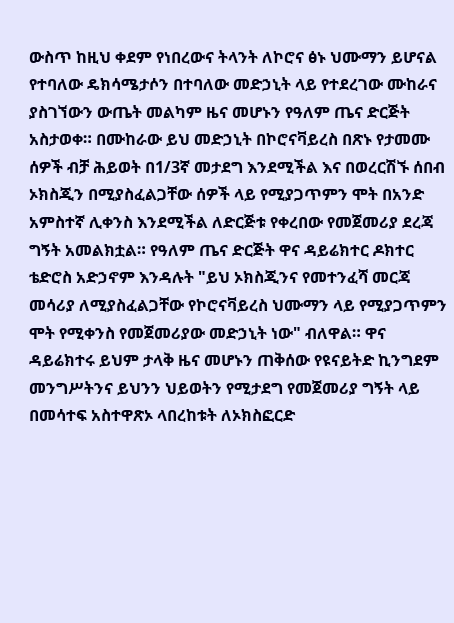ውስጥ ከዚህ ቀደም የነበረውና ትላንት ለኮሮና ፅኑ ህሙማን ይሆናል የተባለው ዴክሳሜታሶን በተባለው መድኃኒት ላይ የተደረገው ሙከራና ያስገኘውን ውጤት መልካም ዜና መሆኑን የዓለም ጤና ድርጅት አስታወቀ። በሙከራው ይህ መድኃኒት በኮሮናቫይረስ በጽኑ የታመሙ ሰዎች ብቻ ሕይወት በ1/3ኛ መታደግ እንደሚችል እና በወረርሽኙ ሰበብ ኦክስጂን በሚያስፈልጋቸው ሰዎች ላይ የሚያጋጥምን ሞት በአንድ አምስተኛ ሊቀንስ እንደሚችል ለድርጅቱ የቀረበው የመጀመሪያ ደረጃ ግኝት አመልክቷል። የዓለም ጤና ድርጅት ዋና ዳይሬክተር ዶክተር ቴድሮስ አድኃኖም እንዳሉት "ይህ ኦክስጂንና የመተንፈሻ መርጃ መሳሪያ ለሚያስፈልጋቸው የኮሮናቫይረስ ህሙማን ላይ የሚያጋጥምን ሞት የሚቀንስ የመጀመሪያው መድኃኒት ነው" ብለዋል። ዋና ዳይሬክተሩ ይህም ታላቅ ዜና መሆኑን ጠቅሰው የዩናይትድ ኪንግደም መንግሥትንና ይህንን ህይወትን የሚታደግ የመጀመሪያ ግኝት ላይ በመሳተፍ አስተዋጽኦ ላበረከቱት ለኦክስፎርድ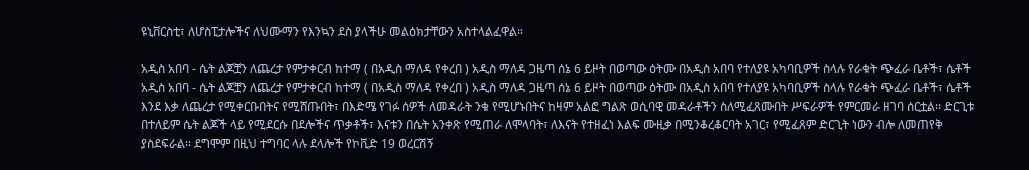ዩኒቨርስቲ፣ ለሆስፒታሎችና ለህሙማን የእንኳን ደስ ያላችሁ መልዕክታቸውን አስተላልፈዋል።

አዲስ አበባ - ሴት ልጆቿን ለጨረታ የምታቀርብ ከተማ ( በአዲስ ማለዳ የቀረበ ) አዲስ ማለዳ ጋዜጣ ሰኔ 6 ይዞት በወጣው ዕትሙ በአዲስ አበባ የተለያዩ አካባቢዎች ስላሉ የራቁት ጭፈራ ቤቶች፣ ሴቶች
አዲስ አበባ - ሴት ልጆቿን ለጨረታ የምታቀርብ ከተማ ( በአዲስ ማለዳ የቀረበ ) አዲስ ማለዳ ጋዜጣ ሰኔ 6 ይዞት በወጣው ዕትሙ በአዲስ አበባ የተለያዩ አካባቢዎች ስላሉ የራቁት ጭፈራ ቤቶች፣ ሴቶች እንደ እቃ ለጨረታ የሚቀርቡበትና የሚሸጡበት፣ በእድሜ የገፉ ሰዎች ለመዳራት ንቁ የሚሆኑበትና ከዛም አልፎ ግልጽ ወሲባዊ መዳራቶችን ስለሚፈጸሙበት ሥፍራዎች የምርመራ ዘገባ ሰርቷል፡፡ ድርጊቱ በተለይም ሴት ልጆች ላይ የሚደርሱ በደሎችና ጥቃቶች፣ እናቱን በሴት አንቀጽ የሚጠራ ለሞላባት፣ ለእናት የተዘፈነ እልፍ ሙዚቃ በሚንቆረቆርባት አገር፣ የሚፈጸም ድርጊት ነውን ብሎ ለመጠየቅ ያስደፍራል፡፡ ደግሞም በዚህ ተግባር ላሉ ደላሎች የኮቪድ 19 ወረርሽኝ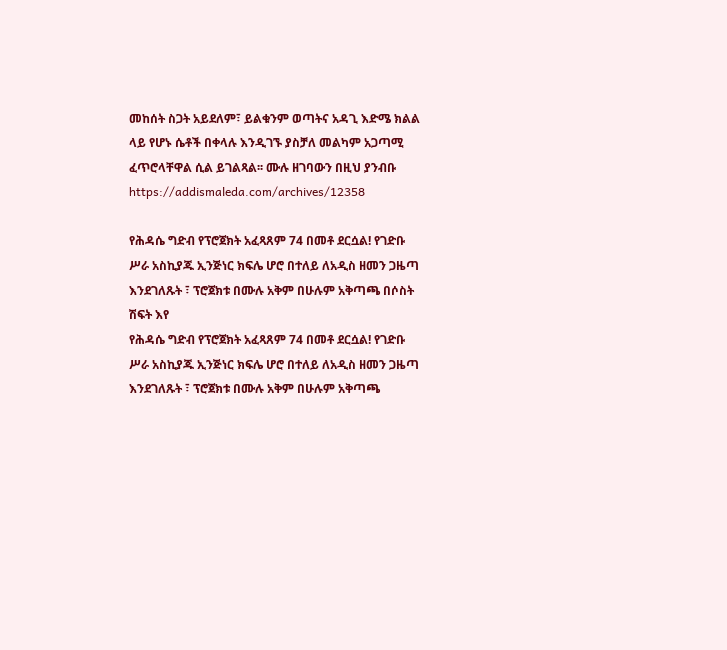መከሰት ስጋት አይደለም፣ ይልቁንም ወጣትና አዳጊ እድሜ ክልል ላይ የሆኑ ሴቶች በቀላሉ እንዲገኙ ያስቻለ መልካም አጋጣሚ ፈጥሮላቸዋል ሲል ይገልጻል፡፡ ሙሉ ዘገባውን በዚህ ያንብቡ https://addismaleda.com/archives/12358

የሕዳሴ ግድብ የፕሮጀክት አፈጻጸም 74 በመቶ ደርሷል! የገድቡ ሥራ አስኪያጁ ኢንጅነር ክፍሌ ሆሮ በተለይ ለአዲስ ዘመን ጋዜጣ እንደገለጹት ፣ ፕሮጀክቱ በሙሉ አቅም በሁሉም አቅጣጫ በሶስት ሽፍት እየ
የሕዳሴ ግድብ የፕሮጀክት አፈጻጸም 74 በመቶ ደርሷል! የገድቡ ሥራ አስኪያጁ ኢንጅነር ክፍሌ ሆሮ በተለይ ለአዲስ ዘመን ጋዜጣ እንደገለጹት ፣ ፕሮጀክቱ በሙሉ አቅም በሁሉም አቅጣጫ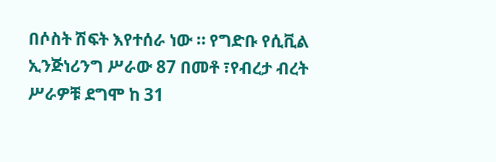በሶስት ሽፍት እየተሰራ ነው ። የግድቡ የሲቪል ኢንጅነሪንግ ሥራው 87 በመቶ ፣የብረታ ብረት ሥራዎቹ ደግሞ ከ 31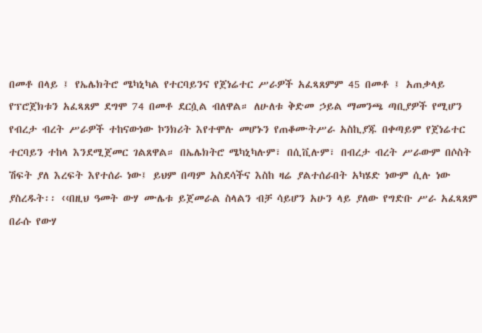በመቶ በላይ ፤ የኤሌክትሮ ሜካኒካል የተርባይንና የጀነሬተር ሥራዎች አፈጻጸምም 45 በመቶ ፤ አጠቃላይ የፕሮጀክቱን አፈጻጸም ደግሞ 74 በመቶ ደርሷል ብለዋል። ለሁለቱ ቅድመ ኃይል ማመንጫ ጣቢያዎች የሚሆን የብረታ ብረት ሥራዎች ተከናውነው ኮንክሪት እየተሞሉ መሆኑን የጠቆሙትሥራ አስኪያጁ በቀጣይም የጀነሬተር ተርባይን ተከላ እንደሚጀመር ገልጸዋል። በኤሌክትሮ ሜካኒካሉም፣ በሲቪሉም፣ በብረታ ብረት ሥራውም በሶስት ሽፍት ያለ እረፍት እየተሰራ ነው፤ ይህም በጣም አስደሳችና እስከ ዛሬ ያልተሰራበት አካሄድ ነውም ሲሉ ነው ያስረዱት፡፡ ‹‹በዚህ ዓመት ውሃ ሙሌቱ ይጀመራል ስላልን ብቻ ሳይሆን አሁን ላይ ያለው የግድቡ ሥራ አፈጻጸም በራሱ የውሃ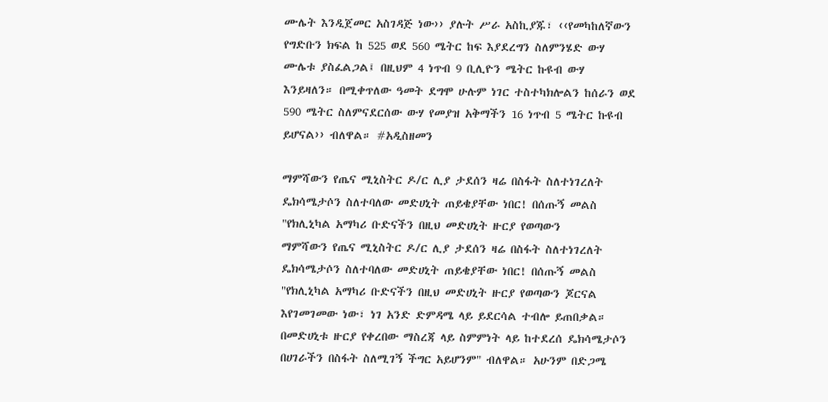ሙሌት እንዲጀመር አስገዳጅ ነው›› ያሉት ሥራ አስኪያጁ፣ ‹‹የመካከለኛውን የግድቡን ክፍል ከ 525 ወደ 560 ሜትር ከፍ እያደረግን ስለምንሄድ ውሃ ሙሌቱ ያስፈልጋል፤ በዚህም 4 ነጥብ 9 ቢሊዮን ሜትር ኩዩብ ውሃ እንይዛለን። በሚቀጥለው ዓመት ደግሞ ሁሉም ነገር ተስተካክሎልን ከሰራን ወደ 590 ሜትር ስለምናደርሰው ውሃ የመያዝ አቅማችን 16 ነጥብ 5 ሜትር ኩዩብ ይሆናል›› ብለዋል። #አዲስዘመን

ማምሻውን የጤና ሚኒስትር ዶ/ር ሊያ ታደሰን ዛሬ በስፋት ስለተነገረለት ዴክሳሜታሶን ስለተባለው መድሀኒት ጠይቄያቸው ነበር! በሰጡኝ መልስ "የክሊኒካል አማካሪ ቡድናችን በዚህ መድሀኒት ዙርያ የወጣውን
ማምሻውን የጤና ሚኒስትር ዶ/ር ሊያ ታደሰን ዛሬ በስፋት ስለተነገረለት ዴክሳሜታሶን ስለተባለው መድሀኒት ጠይቄያቸው ነበር! በሰጡኝ መልስ "የክሊኒካል አማካሪ ቡድናችን በዚህ መድሀኒት ዙርያ የወጣውን ጆርናል እየገመገመው ነው፣ ነገ አንድ ድምዳሜ ላይ ይደርሳል ተብሎ ይጠበቃል። በመድሀኒቱ ዙርያ የቀረበው ማስረጃ ላይ ስምምነት ላይ ከተደረሰ ዴክሳሜታሶን በሀገራችን በስፋት ስለሚገኝ ችግር አይሆንም" ብለዋል። አሁንም በድጋሜ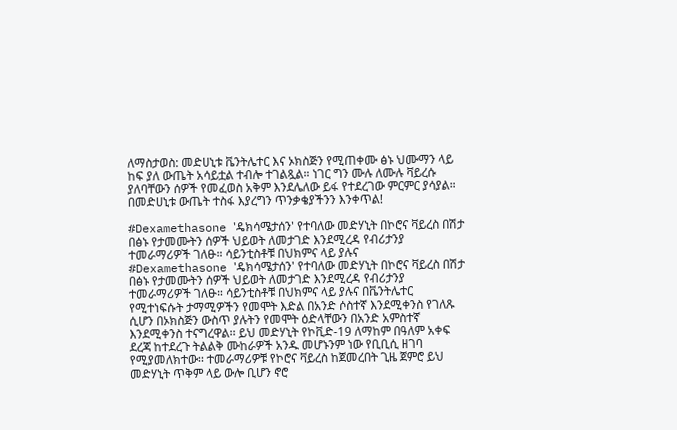ለማስታወስ: መድሀኒቱ ቬንትሌተር እና ኦክስጅን የሚጠቀሙ ፅኑ ህሙማን ላይ ከፍ ያለ ውጤት አሳይቷል ተብሎ ተገልጿል። ነገር ግን ሙሉ ለሙሉ ቫይረሱ ያለባቸውን ሰዎች የመፈወስ አቅም እንደሌለው ይፋ የተደረገው ምርምር ያሳያል። በመድሀኒቱ ውጤት ተስፋ እያረግን ጥንቃቄያችንን እንቀጥል!

#Dexamethasone 'ዴክሳሜታሰን' የተባለው መድሃኒት በኮሮና ቫይረስ በሽታ በፅኑ የታመሙትን ሰዎች ህይወት ለመታገድ እንደሚረዳ የብሪታንያ ተመራማሪዎች ገለፁ። ሳይንቲስቶቹ በህክምና ላይ ያሉና
#Dexamethasone 'ዴክሳሜታሰን' የተባለው መድሃኒት በኮሮና ቫይረስ በሽታ በፅኑ የታመሙትን ሰዎች ህይወት ለመታገድ እንደሚረዳ የብሪታንያ ተመራማሪዎች ገለፁ። ሳይንቲስቶቹ በህክምና ላይ ያሉና በቬንትሌተር የሚተነፍሱት ታማሚዎችን የመሞት እድል በአንድ ሶስተኛ እንደሚቀንስ የገለጹ ሲሆን በኦክስጅን ውስጥ ያሉትን የመሞት ዕድላቸውን በአንድ አምስተኛ እንደሚቀንስ ተናግረዋል፡፡ ይህ መድሃኒት የኮቪድ-19 ለማከም በዓለም አቀፍ ደረጃ ከተደረጉ ትልልቅ ሙከራዎች አንዱ መሆኑንም ነው የቢቢሲ ዘገባ የሚያመለክተው፡፡ ተመራማሪዎቹ የኮሮና ቫይረስ ከጀመረበት ጊዜ ጀምሮ ይህ መድሃኒት ጥቅም ላይ ውሎ ቢሆን ኖሮ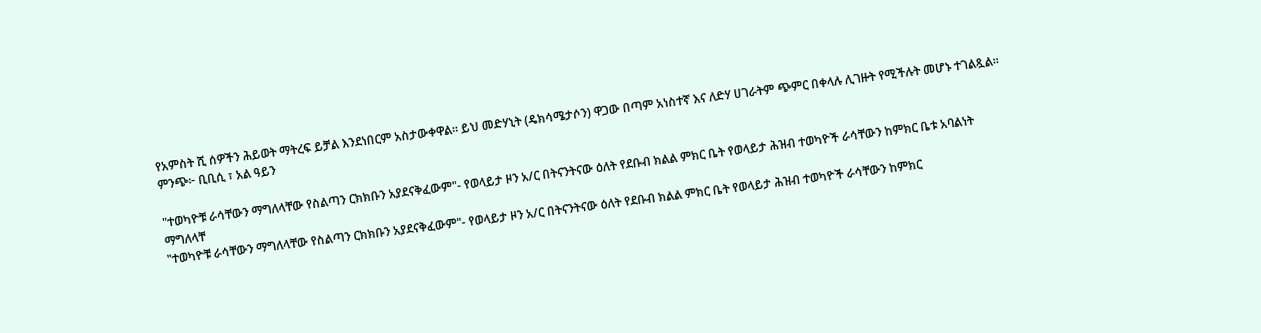የአምስት ሺ ሰዎችን ሕይወት ማትረፍ ይቻል እንደነበርም አስታውቀዋል፡፡ ይህ መድሃኒት (ዴክሳሜታሶን) ዋጋው በጣም አነስተኛ እና ለድሃ ሀገራትም ጭምር በቀላሉ ሊገዙት የሚችሉት መሆኑ ተገልጿል፡፡ ምንጭ፦ ቢቢሲ ፣ አል ዓይን

"ተወካዮቹ ራሳቸውን ማግለላቸው የስልጣን ርክክቡን አያደናቅፈውም"- የወላይታ ዞን አ/ር በትናንትናው ዕለት የደቡብ ክልል ምክር ቤት የወላይታ ሕዝብ ተወካዮች ራሳቸውን ከምክር ቤቱ አባልነት ማግለላቸ
"ተወካዮቹ ራሳቸውን ማግለላቸው የስልጣን ርክክቡን አያደናቅፈውም"- የወላይታ ዞን አ/ር በትናንትናው ዕለት የደቡብ ክልል ምክር ቤት የወላይታ ሕዝብ ተወካዮች ራሳቸውን ከምክር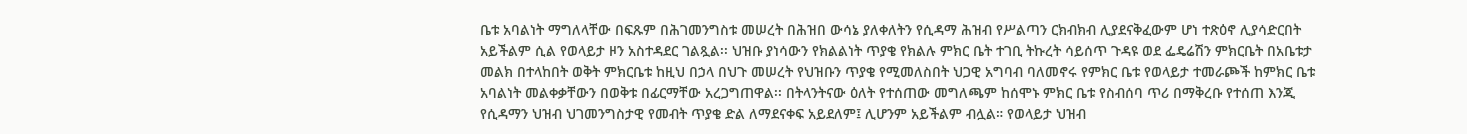ቤቱ አባልነት ማግለላቸው በፍጹም በሕገመንግስቱ መሠረት በሕዝበ ውሳኔ ያለቀለትን የሲዳማ ሕዝብ የሥልጣን ርክብክብ ሊያደናቅፈውም ሆነ ተጽዕኖ ሊያሳድርበት አይችልም ሲል የወላይታ ዞን አስተዳደር ገልጿል፡፡ ህዝቡ ያነሳውን የክልልነት ጥያቄ የክልሉ ምክር ቤት ተገቢ ትኩረት ሳይሰጥ ጉዳዩ ወደ ፌዴሬሽን ምክርቤት በአቤቱታ መልክ በተላከበት ወቅት ምክርቤቱ ከዚህ በኃላ በህጉ መሠረት የህዝቡን ጥያቄ የሚመለስበት ህጋዊ አግባብ ባለመኖሩ የምክር ቤቱ የወላይታ ተመራጮች ከምክር ቤቱ አባልነት መልቀቃቸውን በወቅቱ በፊርማቸው አረጋግጠዋል፡፡ በትላንትናው ዕለት የተሰጠው መግለጫም ከሰሞኑ ምክር ቤቱ የስብሰባ ጥሪ በማቅረቡ የተሰጠ እንጂ የሲዳማን ህዝብ ህገመንግስታዊ የመብት ጥያቄ ድል ለማደናቀፍ አይደለም፤ ሊሆንም አይችልም ብሏል። የወላይታ ህዝብ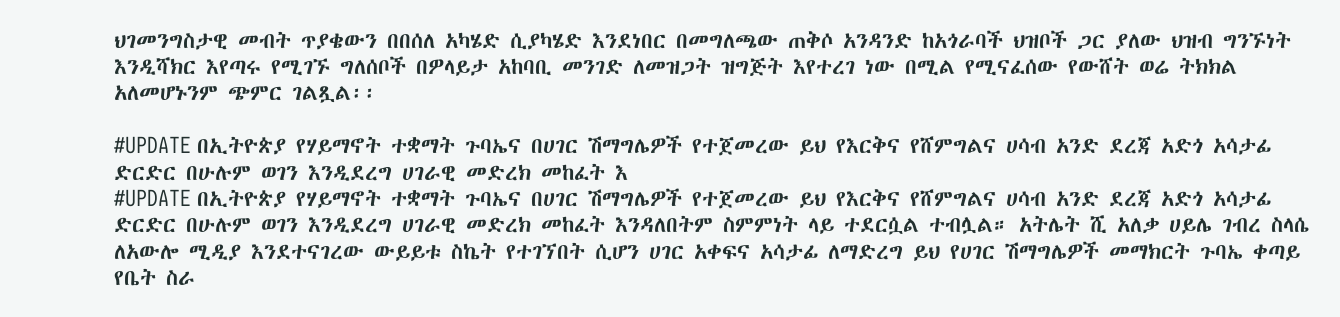ህገመንግስታዊ መብት ጥያቄውን በበሰለ አካሄድ ሲያካሄድ እንደነበር በመግለጫው ጠቅሶ አንዳንድ ከአጎራባች ህዝቦች ጋር ያለው ህዝብ ግንኙነት እንዲሻክር እየጣሩ የሚገኙ ግለሰቦች በዎላይታ አከባቢ መንገድ ለመዝጋት ዝግጅት እየተረገ ነው በሚል የሚናፈሰው የውሸት ወሬ ትክክል አለመሆኑንም ጭምር ገልጿል፡፡

#UPDATE በኢትዮጵያ የሃይማኖት ተቋማት ጉባኤና በሀገር ሽማግሌዎች የተጀመረው ይህ የእርቅና የሸምግልና ሀሳብ አንድ ደረጃ አድጎ አሳታፊ ድርድር በሁሉም ወገን እንዲደረግ ሀገራዊ መድረክ መከፈት እ
#UPDATE በኢትዮጵያ የሃይማኖት ተቋማት ጉባኤና በሀገር ሽማግሌዎች የተጀመረው ይህ የእርቅና የሸምግልና ሀሳብ አንድ ደረጃ አድጎ አሳታፊ ድርድር በሁሉም ወገን እንዲደረግ ሀገራዊ መድረክ መከፈት እንዳለበትም ስምምነት ላይ ተደርሷል ተብሏል። አትሌት ሺ አለቃ ሀይሌ ገብረ ስላሴ ለአውሎ ሚዲያ እንደተናገረው ውይይቱ ስኬት የተገኘበት ሲሆን ሀገር አቀፍና አሳታፊ ለማድረግ ይህ የሀገር ሽማግሌዎች መማክርት ጉባኤ ቀጣይ የቤት ስራ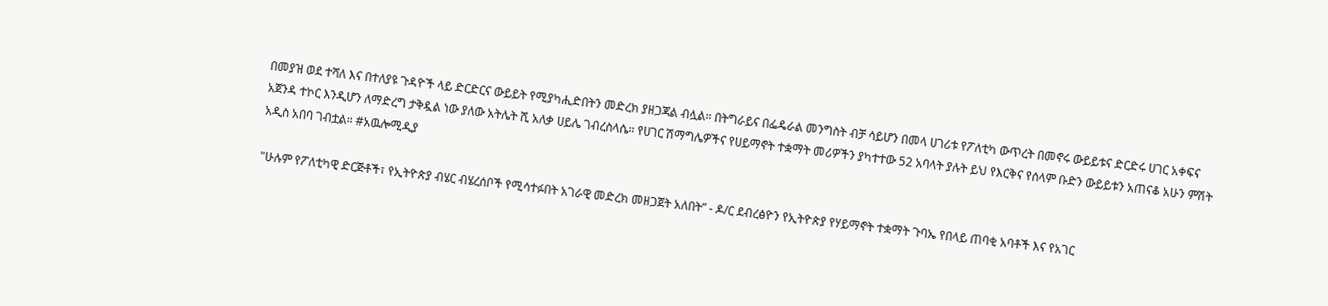በመያዝ ወደ ተሻለ እና በተለያዩ ጉዳዮች ላይ ድርድርና ውይይት የሚያካሒድበትን መድረክ ያዘጋጃል ብሏል። በትግራይና በፌዴራል መንግስት ብቻ ሳይሆን በመላ ሀገሪቱ የፖለቲካ ውጥረት በመኖሩ ውይይቱና ድርድሩ ሀገር አቀፍና አጀንዳ ተኮር እንዲሆን ለማድረግ ታቅዷል ነው ያለው አትሌት ሺ አለቃ ሀይሌ ገብረስላሴ። የሀገር ሽማግሌዎችና የሀይማኖት ተቋማት መሪዎችን ያካተተው 52 አባላት ያሉት ይህ የእርቅና የሰላም ቡድን ውይይቱን አጠናቆ አሁን ምሽት አዲስ አበባ ገብቷል። #አዉሎሚዲያ

"ሁሉም የፖለቲካዊ ድርጅቶች፣ የኢትዮጵያ ብሄር ብሄረሰቦች የሚሳተፉበት አገራዊ መድረክ መዘጋጀት አለበት” - ዶ/ር ደብረፅዮን የኢትዮጵያ የሃይማኖት ተቋማት ጉባኤ የበላይ ጠባቂ አባቶች እና የአገር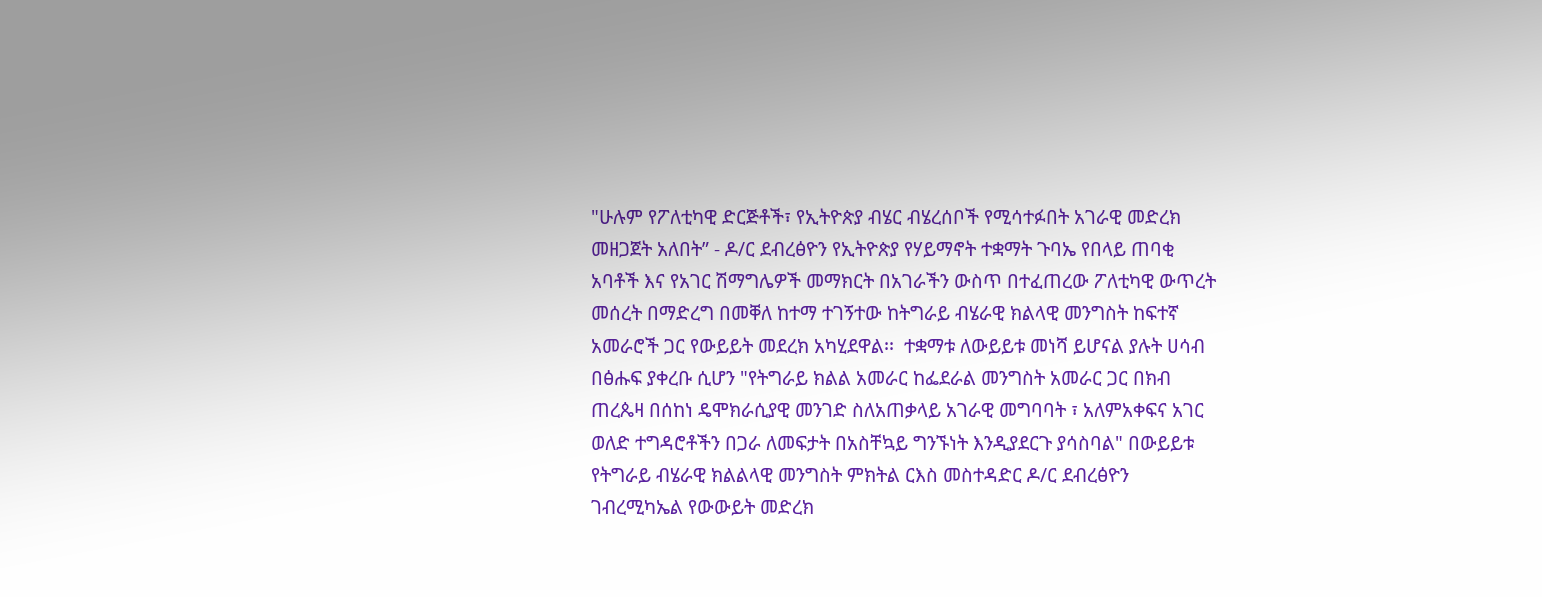"ሁሉም የፖለቲካዊ ድርጅቶች፣ የኢትዮጵያ ብሄር ብሄረሰቦች የሚሳተፉበት አገራዊ መድረክ መዘጋጀት አለበት” - ዶ/ር ደብረፅዮን የኢትዮጵያ የሃይማኖት ተቋማት ጉባኤ የበላይ ጠባቂ አባቶች እና የአገር ሽማግሌዎች መማክርት በአገራችን ውስጥ በተፈጠረው ፖለቲካዊ ውጥረት መሰረት በማድረግ በመቐለ ከተማ ተገኝተው ከትግራይ ብሄራዊ ክልላዊ መንግስት ከፍተኛ አመራሮች ጋር የውይይት መደረክ አካሂደዋል፡፡  ተቋማቱ ለውይይቱ መነሻ ይሆናል ያሉት ሀሳብ በፅሑፍ ያቀረቡ ሲሆን "የትግራይ ክልል አመራር ከፌደራል መንግስት አመራር ጋር በክብ ጠረጴዛ በሰከነ ዴሞክራሲያዊ መንገድ ስለአጠቃላይ አገራዊ መግባባት ፣ አለምአቀፍና አገር ወለድ ተግዳሮቶችን በጋራ ለመፍታት በአስቸኳይ ግንኙነት እንዲያደርጉ ያሳስባል" በውይይቱ የትግራይ ብሄራዊ ክልልላዊ መንግስት ምክትል ርእስ መስተዳድር ዶ/ር ደብረፅዮን ገብረሚካኤል የውውይት መድረክ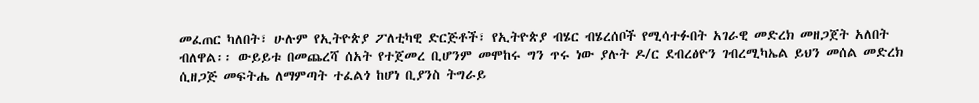መፈጠር ካለበት፣ ሁሉም የኢትዮጵያ ፖለቲካዊ ድርጅቶች፣ የኢትዮጵያ ብሄር ብሄረሰቦች የሚሳተፉበት አገራዊ መድረክ መዘጋጀት አለበት ብለዋል፡፡ ውይይቱ በመጨረሻ ሰአት የተጀመረ ቢሆንም መሞከሩ ግን ጥሩ ነው ያሉት ዶ/ር ደብረፅዮን ገብረሚካኤል ይህን መሰል መድረክ ሲዘጋጅ መፍትሔ ለማምጣት ተፈልጎ ከሆነ ቢያንስ ትግራይ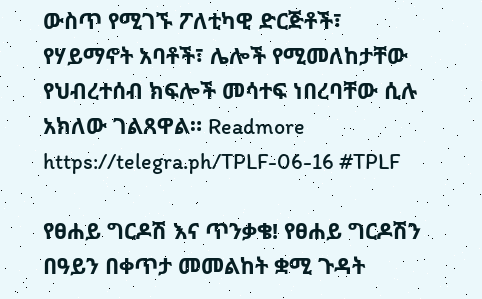ውስጥ የሚገኙ ፖለቲካዊ ድርጅቶች፣ የሃይማኖት አባቶች፣ ሌሎች የሚመለከታቸው የህብረተሰብ ክፍሎች መሳተፍ ነበረባቸው ሲሉ አክለው ገልጸዋል። Readmore https://telegra.ph/TPLF-06-16 #TPLF

የፀሐይ ግርዶሽ እና ጥንቃቄ! የፀሐይ ግርዶሽን በዓይን በቀጥታ መመልከት ቋሚ ጉዳት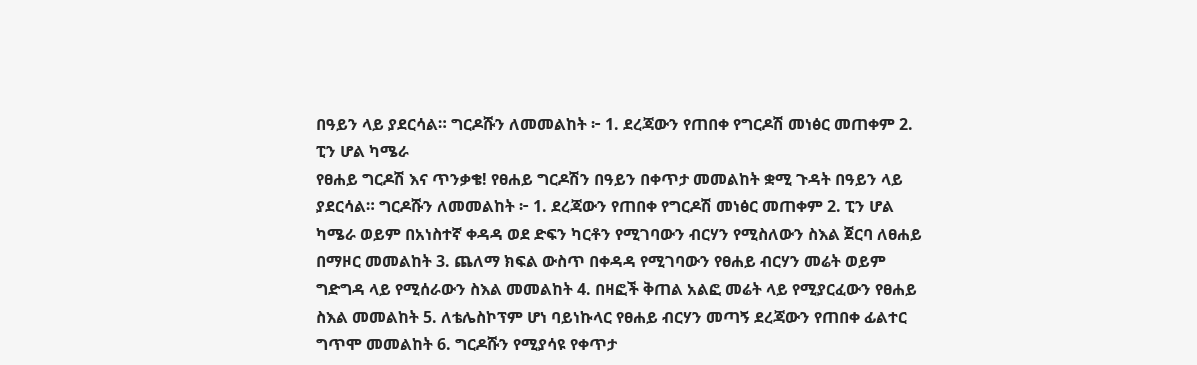በዓይን ላይ ያደርሳል። ግርዶሹን ለመመልከት ፦ 1. ደረጃውን የጠበቀ የግርዶሽ መነፅር መጠቀም 2. ፒን ሆል ካሜራ
የፀሐይ ግርዶሽ እና ጥንቃቄ! የፀሐይ ግርዶሽን በዓይን በቀጥታ መመልከት ቋሚ ጉዳት በዓይን ላይ ያደርሳል። ግርዶሹን ለመመልከት ፦ 1. ደረጃውን የጠበቀ የግርዶሽ መነፅር መጠቀም 2. ፒን ሆል ካሜራ ወይም በአነስተኛ ቀዳዳ ወደ ድፍን ካርቶን የሚገባውን ብርሃን የሚስለውን ስእል ጀርባ ለፀሐይ በማዞር መመልከት 3. ጨለማ ክፍል ውስጥ በቀዳዳ የሚገባውን የፀሐይ ብርሃን መሬት ወይም ግድግዳ ላይ የሚሰራውን ስእል መመልከት 4. በዛፎች ቅጠል አልፎ መሬት ላይ የሚያርፈውን የፀሐይ ስእል መመልከት 5. ለቴሌስኮፕም ሆነ ባይነኩላር የፀሐይ ብርሃን መጣኝ ደረጃውን የጠበቀ ፊልተር ግጥሞ መመልከት 6. ግርዶሹን የሚያሳዩ የቀጥታ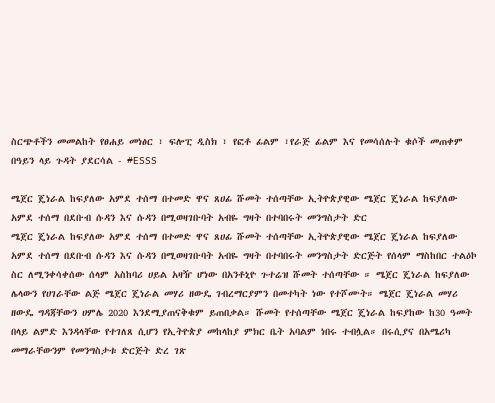ስርጭቶችን መመልከት የፀሐይ መነፅር ፣ ፍሎፒ ዲስክ ፣ የፎቶ ፊልም ፣የራጅ ፊልም እና የመሳሰሉት ቁሶች መጠቀም በዓይን ላይ ጉዳት ያደርሳል - #ESSS

ሜጀር ጄነራል ከፍያለው አምደ ተሰማ በተመድ ዋና ጸሀፊ ሹመት ተሰጣቸው ኢትዮጵያዊው ሜጀር ጄነራል ከፍያለው አምደ ተሰማ በደቡብ ሱዳን እና ሱዳን በሚወዛገቡባት አብዬ ግዛት በተባበሩት መንግስታት ድር
ሜጀር ጄነራል ከፍያለው አምደ ተሰማ በተመድ ዋና ጸሀፊ ሹመት ተሰጣቸው ኢትዮጵያዊው ሜጀር ጄነራል ከፍያለው አምደ ተሰማ በደቡብ ሱዳን እና ሱዳን በሚወዛገቡባት አብዬ ግዛት በተባበሩት መንግስታት ድርጅት የሰላም ማስከበር ተልዕኮ ስር ለሚንቀሳቀሰው ሰላም አስከባሪ ሀይል አዛዥ ሆነው በአንቶኒዮ ጉተሬዝ ሹመት ተሰጣቸው ። ሜጀር ጄነራል ከፍያለው ሌላውን የሀገራቸው ልጅ ሜጀር ጄነራል መሃሪ ዘውዴ ገብረማርያምን በመተካት ነው የተሾሙት። ሜጀር ጄነራል መሃሪ ዘውዴ ግዳጃቸውን ሀምሌ 2020 እንደሚያጠናቅቁም ይጠበቃል። ሹመት የተሰጣቸው ሜጀር ጄነራል ከፍያከው ከ30 ዓመት በላይ ልምድ እንዳላቸው የተገለጸ ሲሆን የኢትዮጵያ መከላከያ ምክር ቤት አባልም ነበሩ ተብሏል። በሩሲያና በአሜሪካ መማራቸውንም የመንግስታቱ ድርጅት ድረ ገጽ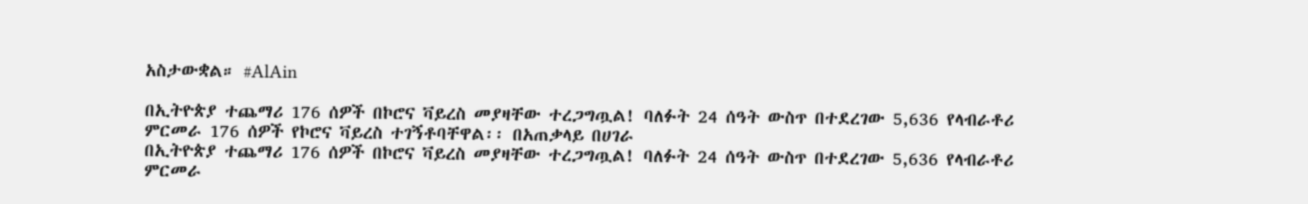አስታውቋል። #AlAin

በኢትዮጵያ ተጨማሪ 176 ሰዎች በኮሮና ቫይረስ መያዛቸው ተረጋግጧል! ባለፉት 24 ሰዓት ውስጥ በተደረገው 5,636 የላብራቶሪ ምርመራ 176 ሰዎች የኮሮና ቫይረስ ተገኝቶባቸዋል፡፡ በአጠቃላይ በሀገራ
በኢትዮጵያ ተጨማሪ 176 ሰዎች በኮሮና ቫይረስ መያዛቸው ተረጋግጧል! ባለፉት 24 ሰዓት ውስጥ በተደረገው 5,636 የላብራቶሪ ምርመራ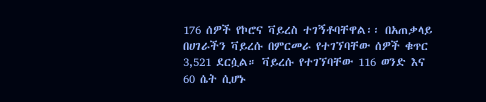176 ሰዎች የኮሮና ቫይረስ ተገኝቶባቸዋል፡፡ በአጠቃላይ በሀገራችን ቫይረሱ በምርመራ የተገኘባቸው ሰዎች ቁጥር 3,521 ደርሷል። ቫይረሱ የተገኘባቸው 116 ወንድ እና 60 ሴት ሲሆኑ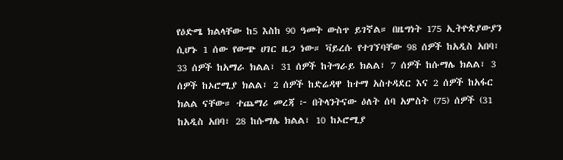የዕድሜ ክልላቸው ከ5 እስከ 90 ዓመት ውስጥ ይገኛል። በዜግነት 175 ኢትዮጵያውያን ሲሆኑ 1 ሰው የውጭ ሀገር ዜጋ ነው። ቫይረሱ የተገኘባቸው 98 ሰዎች ከአዲስ አበባ፣ 33 ሰዎች ከአማራ ክልል፣ 31 ሰዎች ከትግራይ ክልል፣ 7 ሰዎች ከሱማሌ ክልል፣ 3 ሰዎች ከኦሮሚያ ክልል፣ 2 ሰዎች ከድሬዳዋ ከተማ አስተዳደር እና 2 ሰዎች ከአፋር ክልል ናቸው። ተጨማሪ መረጃ ፦ በትላንትናው ዕለት ሰባ አምስት (75) ሰዎች (31 ከአዲስ አበባ፣ 28 ከሱማሌ ክልል፣ 10 ከኦሮሚያ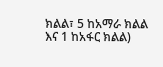ክልል፣ 5 ከአማራ ክልል እና 1 ከአፋር ክልል)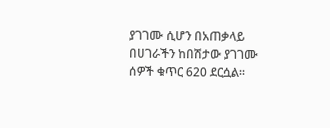ያገገሙ ሲሆን በአጠቃላይ በሀገራችን ከበሽታው ያገገሙ ሰዎች ቁጥር 620 ደርሷል።